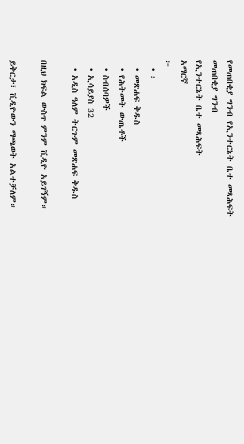የመጠበቂያ ግንብ የኢንተርኔት ቤተ መጻሕፍት
መጠበቂያ ግንብ
የኢንተርኔት ቤተ መጻሕፍት
አማርኛ
፦
  • ፡
  • መጽሐፍ ቅዱስ
  • የሕትመት ውጤቶች
  • ስብሰባዎች
  • ኢሳይያስ 32
  • አዲስ ዓለም ትርጉም መጽሐፍ ቅዱስ

በዚህ ክፍል ውስጥ ምንም ቪዲዮ አይገኝም።

ይቅርታ፣ ቪዲዮውን ማጫወት አልተቻለም።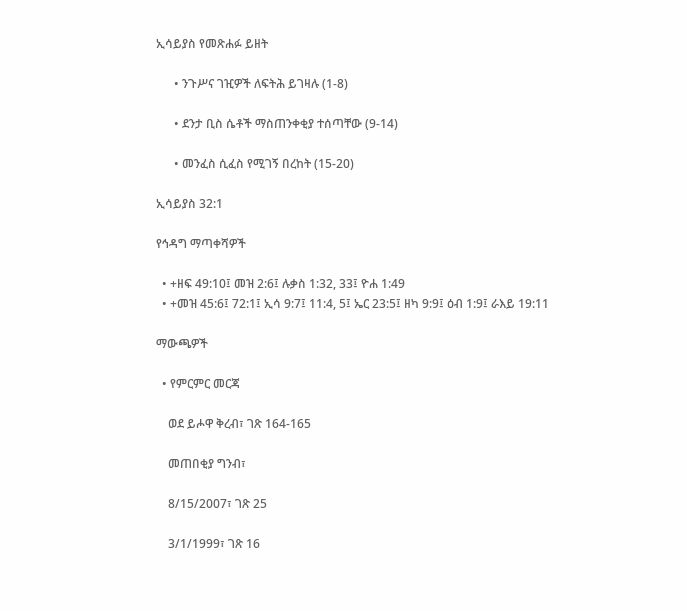ኢሳይያስ የመጽሐፉ ይዘት

      • ንጉሥና ገዢዎች ለፍትሕ ይገዛሉ (1-8)

      • ደንታ ቢስ ሴቶች ማስጠንቀቂያ ተሰጣቸው (9-14)

      • መንፈስ ሲፈስ የሚገኝ በረከት (15-20)

ኢሳይያስ 32:1

የኅዳግ ማጣቀሻዎች

  • +ዘፍ 49:10፤ መዝ 2:6፤ ሉቃስ 1:32, 33፤ ዮሐ 1:49
  • +መዝ 45:6፤ 72:1፤ ኢሳ 9:7፤ 11:4, 5፤ ኤር 23:5፤ ዘካ 9:9፤ ዕብ 1:9፤ ራእይ 19:11

ማውጫዎች

  • የምርምር መርጃ

    ወደ ይሖዋ ቅረብ፣ ገጽ 164-165

    መጠበቂያ ግንብ፣

    8/15/2007፣ ገጽ 25

    3/1/1999፣ ገጽ 16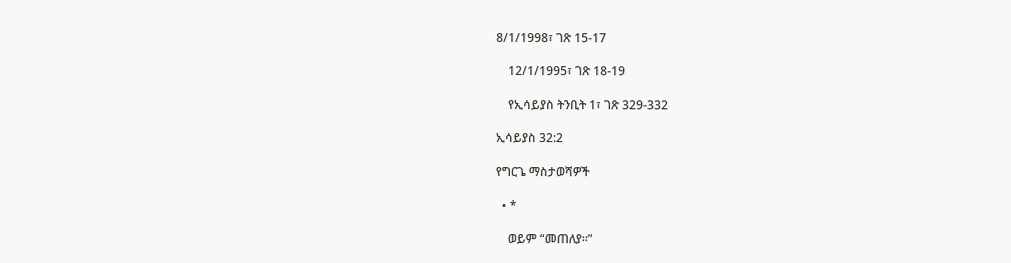8/1/1998፣ ገጽ 15-17

    12/1/1995፣ ገጽ 18-19

    የኢሳይያስ ትንቢት 1፣ ገጽ 329-332

ኢሳይያስ 32:2

የግርጌ ማስታወሻዎች

  • *

    ወይም “መጠለያ።”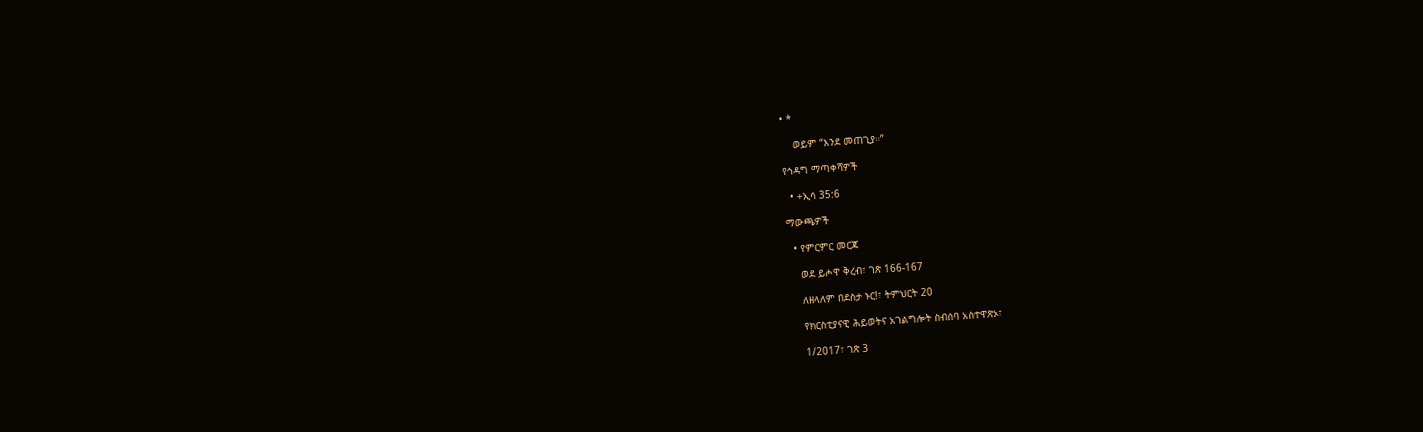• *

    ወይም “እንደ መጠጊያ።”

የኅዳግ ማጣቀሻዎች

  • +ኢሳ 35:6

ማውጫዎች

  • የምርምር መርጃ

    ወደ ይሖዋ ቅረብ፣ ገጽ 166-167

    ለዘላለም በደስታ ኑር!፣ ትምህርት 20

    የክርስቲያናዊ ሕይወትና አገልግሎት ስብሰባ አስተዋጽኦ፣

    1/2017፣ ገጽ 3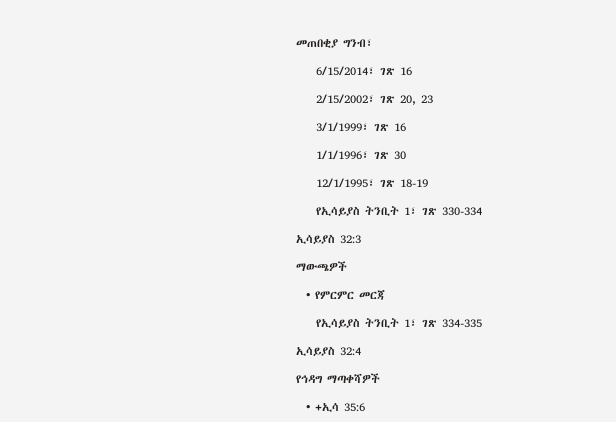መጠበቂያ ግንብ፣

    6/15/2014፣ ገጽ 16

    2/15/2002፣ ገጽ 20, 23

    3/1/1999፣ ገጽ 16

    1/1/1996፣ ገጽ 30

    12/1/1995፣ ገጽ 18-19

    የኢሳይያስ ትንቢት 1፣ ገጽ 330-334

ኢሳይያስ 32:3

ማውጫዎች

  • የምርምር መርጃ

    የኢሳይያስ ትንቢት 1፣ ገጽ 334-335

ኢሳይያስ 32:4

የኅዳግ ማጣቀሻዎች

  • +ኢሳ 35:6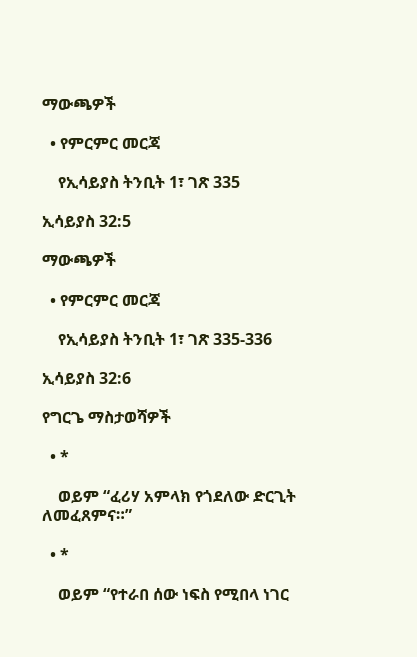ማውጫዎች

  • የምርምር መርጃ

    የኢሳይያስ ትንቢት 1፣ ገጽ 335

ኢሳይያስ 32:5

ማውጫዎች

  • የምርምር መርጃ

    የኢሳይያስ ትንቢት 1፣ ገጽ 335-336

ኢሳይያስ 32:6

የግርጌ ማስታወሻዎች

  • *

    ወይም “ፈሪሃ አምላክ የጎደለው ድርጊት ለመፈጸምና።”

  • *

    ወይም “የተራበ ሰው ነፍስ የሚበላ ነገር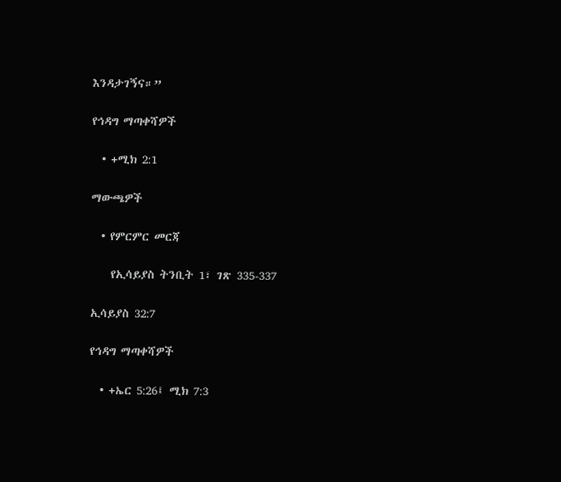እንዳታገኝና።”

የኅዳግ ማጣቀሻዎች

  • +ሚክ 2:1

ማውጫዎች

  • የምርምር መርጃ

    የኢሳይያስ ትንቢት 1፣ ገጽ 335-337

ኢሳይያስ 32:7

የኅዳግ ማጣቀሻዎች

  • +ኤር 5:26፤ ሚክ 7:3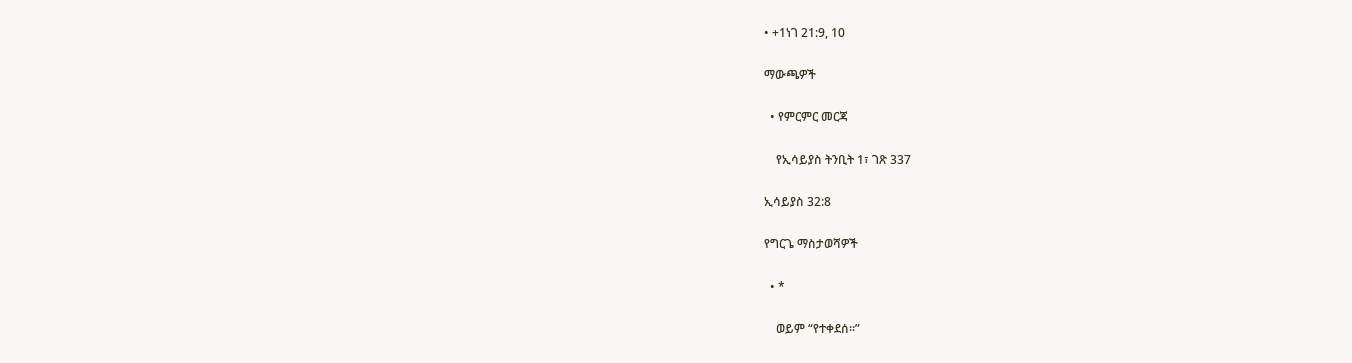• +1ነገ 21:9, 10

ማውጫዎች

  • የምርምር መርጃ

    የኢሳይያስ ትንቢት 1፣ ገጽ 337

ኢሳይያስ 32:8

የግርጌ ማስታወሻዎች

  • *

    ወይም “የተቀደሰ።”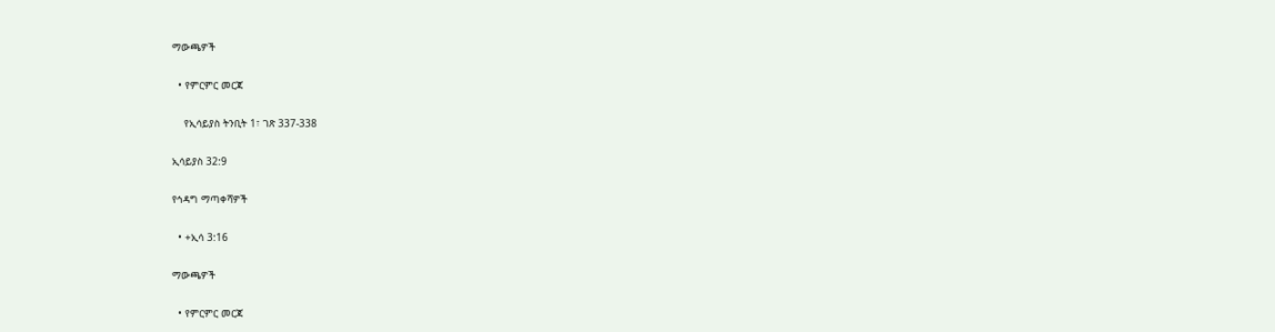ማውጫዎች

  • የምርምር መርጃ

    የኢሳይያስ ትንቢት 1፣ ገጽ 337-338

ኢሳይያስ 32:9

የኅዳግ ማጣቀሻዎች

  • +ኢሳ 3:16

ማውጫዎች

  • የምርምር መርጃ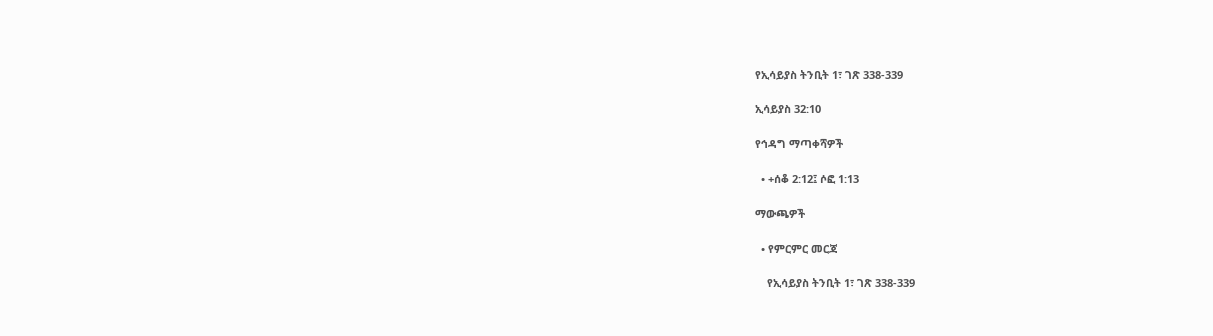የኢሳይያስ ትንቢት 1፣ ገጽ 338-339

ኢሳይያስ 32:10

የኅዳግ ማጣቀሻዎች

  • +ሰቆ 2:12፤ ሶፎ 1:13

ማውጫዎች

  • የምርምር መርጃ

    የኢሳይያስ ትንቢት 1፣ ገጽ 338-339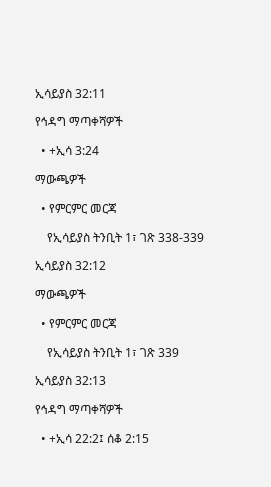ኢሳይያስ 32:11

የኅዳግ ማጣቀሻዎች

  • +ኢሳ 3:24

ማውጫዎች

  • የምርምር መርጃ

    የኢሳይያስ ትንቢት 1፣ ገጽ 338-339

ኢሳይያስ 32:12

ማውጫዎች

  • የምርምር መርጃ

    የኢሳይያስ ትንቢት 1፣ ገጽ 339

ኢሳይያስ 32:13

የኅዳግ ማጣቀሻዎች

  • +ኢሳ 22:2፤ ሰቆ 2:15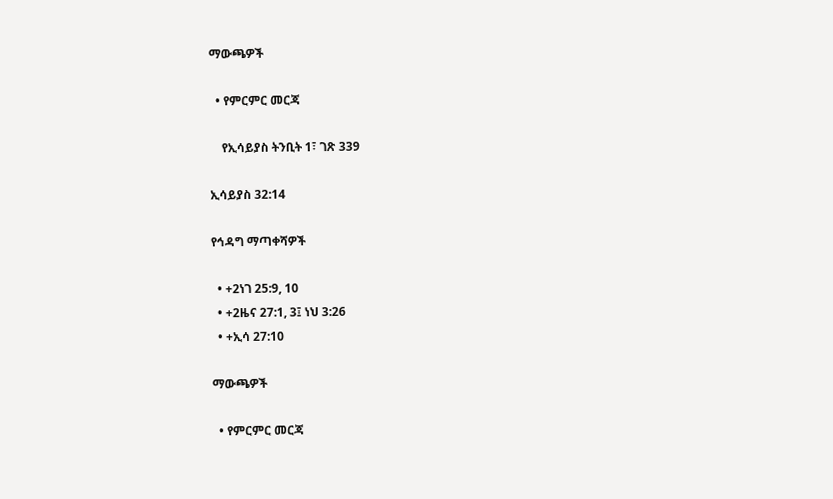ማውጫዎች

  • የምርምር መርጃ

    የኢሳይያስ ትንቢት 1፣ ገጽ 339

ኢሳይያስ 32:14

የኅዳግ ማጣቀሻዎች

  • +2ነገ 25:9, 10
  • +2ዜና 27:1, 3፤ ነህ 3:26
  • +ኢሳ 27:10

ማውጫዎች

  • የምርምር መርጃ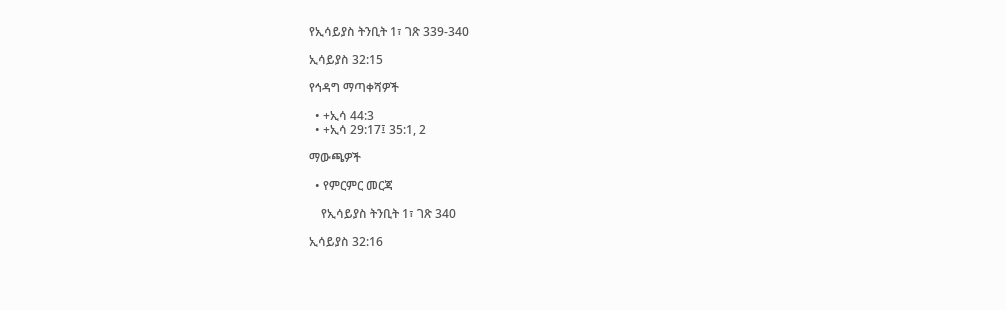የኢሳይያስ ትንቢት 1፣ ገጽ 339-340

ኢሳይያስ 32:15

የኅዳግ ማጣቀሻዎች

  • +ኢሳ 44:3
  • +ኢሳ 29:17፤ 35:1, 2

ማውጫዎች

  • የምርምር መርጃ

    የኢሳይያስ ትንቢት 1፣ ገጽ 340

ኢሳይያስ 32:16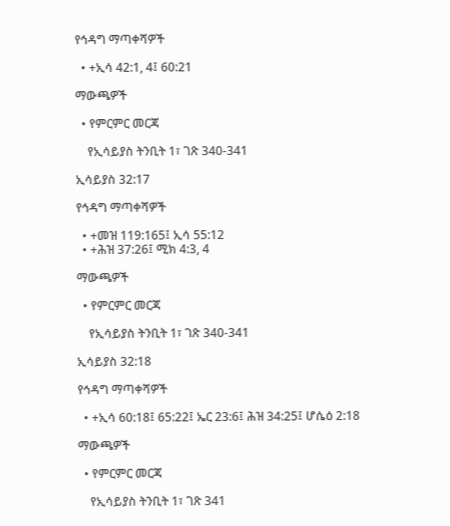የኅዳግ ማጣቀሻዎች

  • +ኢሳ 42:1, 4፤ 60:21

ማውጫዎች

  • የምርምር መርጃ

    የኢሳይያስ ትንቢት 1፣ ገጽ 340-341

ኢሳይያስ 32:17

የኅዳግ ማጣቀሻዎች

  • +መዝ 119:165፤ ኢሳ 55:12
  • +ሕዝ 37:26፤ ሚክ 4:3, 4

ማውጫዎች

  • የምርምር መርጃ

    የኢሳይያስ ትንቢት 1፣ ገጽ 340-341

ኢሳይያስ 32:18

የኅዳግ ማጣቀሻዎች

  • +ኢሳ 60:18፤ 65:22፤ ኤር 23:6፤ ሕዝ 34:25፤ ሆሴዕ 2:18

ማውጫዎች

  • የምርምር መርጃ

    የኢሳይያስ ትንቢት 1፣ ገጽ 341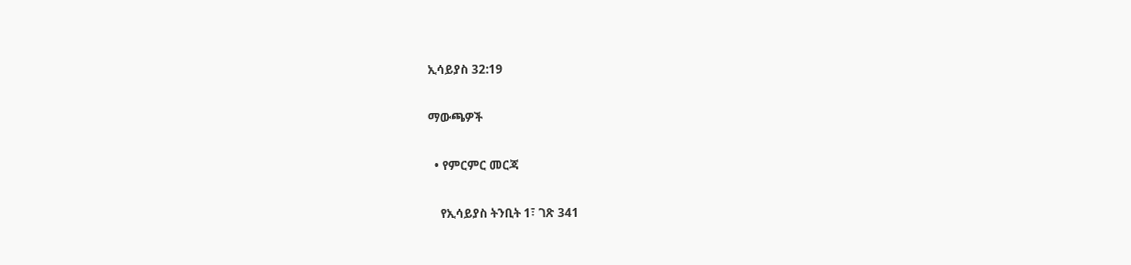ኢሳይያስ 32:19

ማውጫዎች

  • የምርምር መርጃ

    የኢሳይያስ ትንቢት 1፣ ገጽ 341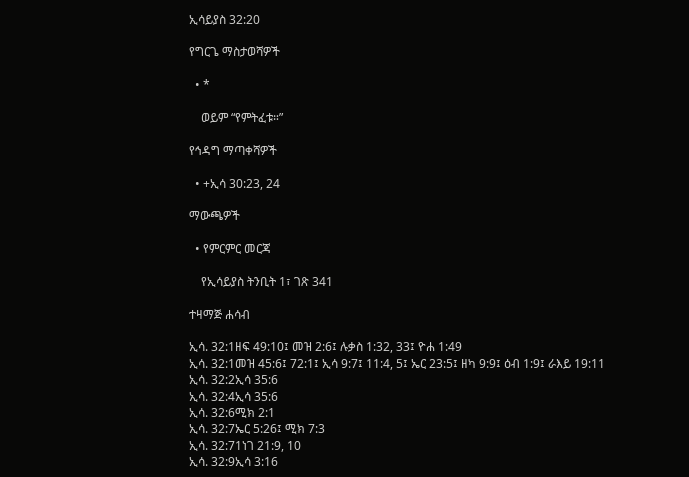ኢሳይያስ 32:20

የግርጌ ማስታወሻዎች

  • *

    ወይም “የምትፈቱ።”

የኅዳግ ማጣቀሻዎች

  • +ኢሳ 30:23, 24

ማውጫዎች

  • የምርምር መርጃ

    የኢሳይያስ ትንቢት 1፣ ገጽ 341

ተዛማጅ ሐሳብ

ኢሳ. 32:1ዘፍ 49:10፤ መዝ 2:6፤ ሉቃስ 1:32, 33፤ ዮሐ 1:49
ኢሳ. 32:1መዝ 45:6፤ 72:1፤ ኢሳ 9:7፤ 11:4, 5፤ ኤር 23:5፤ ዘካ 9:9፤ ዕብ 1:9፤ ራእይ 19:11
ኢሳ. 32:2ኢሳ 35:6
ኢሳ. 32:4ኢሳ 35:6
ኢሳ. 32:6ሚክ 2:1
ኢሳ. 32:7ኤር 5:26፤ ሚክ 7:3
ኢሳ. 32:71ነገ 21:9, 10
ኢሳ. 32:9ኢሳ 3:16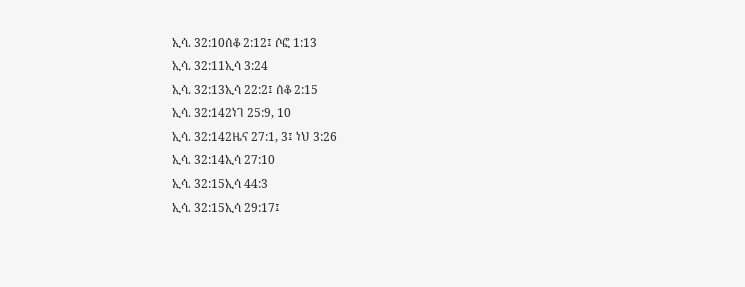ኢሳ. 32:10ሰቆ 2:12፤ ሶፎ 1:13
ኢሳ. 32:11ኢሳ 3:24
ኢሳ. 32:13ኢሳ 22:2፤ ሰቆ 2:15
ኢሳ. 32:142ነገ 25:9, 10
ኢሳ. 32:142ዜና 27:1, 3፤ ነህ 3:26
ኢሳ. 32:14ኢሳ 27:10
ኢሳ. 32:15ኢሳ 44:3
ኢሳ. 32:15ኢሳ 29:17፤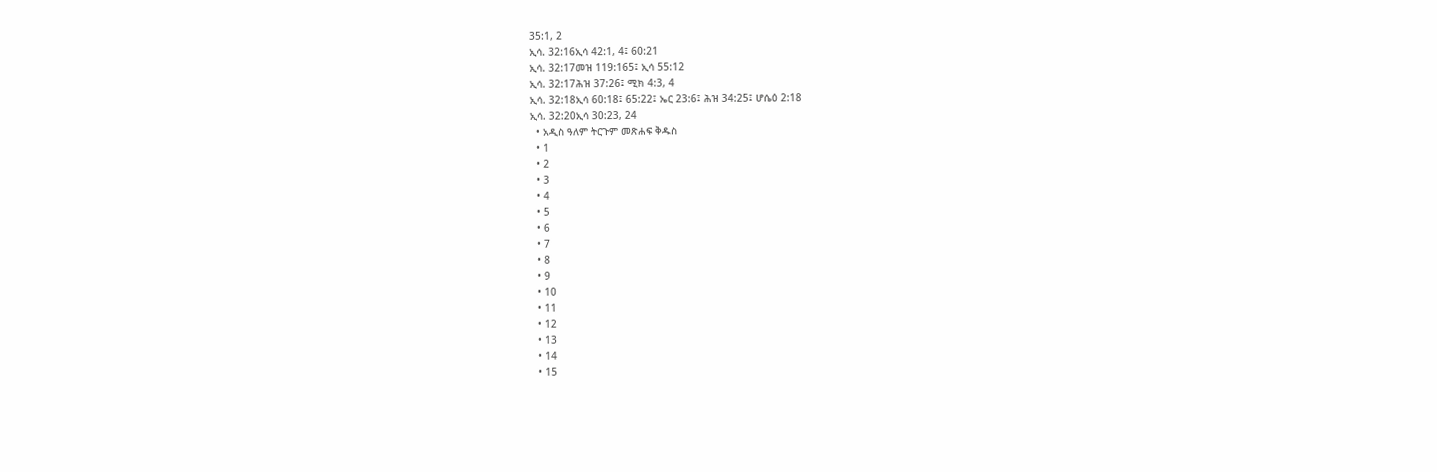35:1, 2
ኢሳ. 32:16ኢሳ 42:1, 4፤ 60:21
ኢሳ. 32:17መዝ 119:165፤ ኢሳ 55:12
ኢሳ. 32:17ሕዝ 37:26፤ ሚክ 4:3, 4
ኢሳ. 32:18ኢሳ 60:18፤ 65:22፤ ኤር 23:6፤ ሕዝ 34:25፤ ሆሴዕ 2:18
ኢሳ. 32:20ኢሳ 30:23, 24
  • አዲስ ዓለም ትርጉም መጽሐፍ ቅዱስ
  • 1
  • 2
  • 3
  • 4
  • 5
  • 6
  • 7
  • 8
  • 9
  • 10
  • 11
  • 12
  • 13
  • 14
  • 15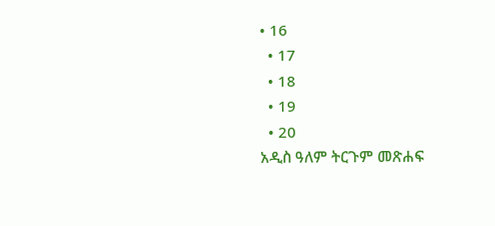• 16
  • 17
  • 18
  • 19
  • 20
አዲስ ዓለም ትርጉም መጽሐፍ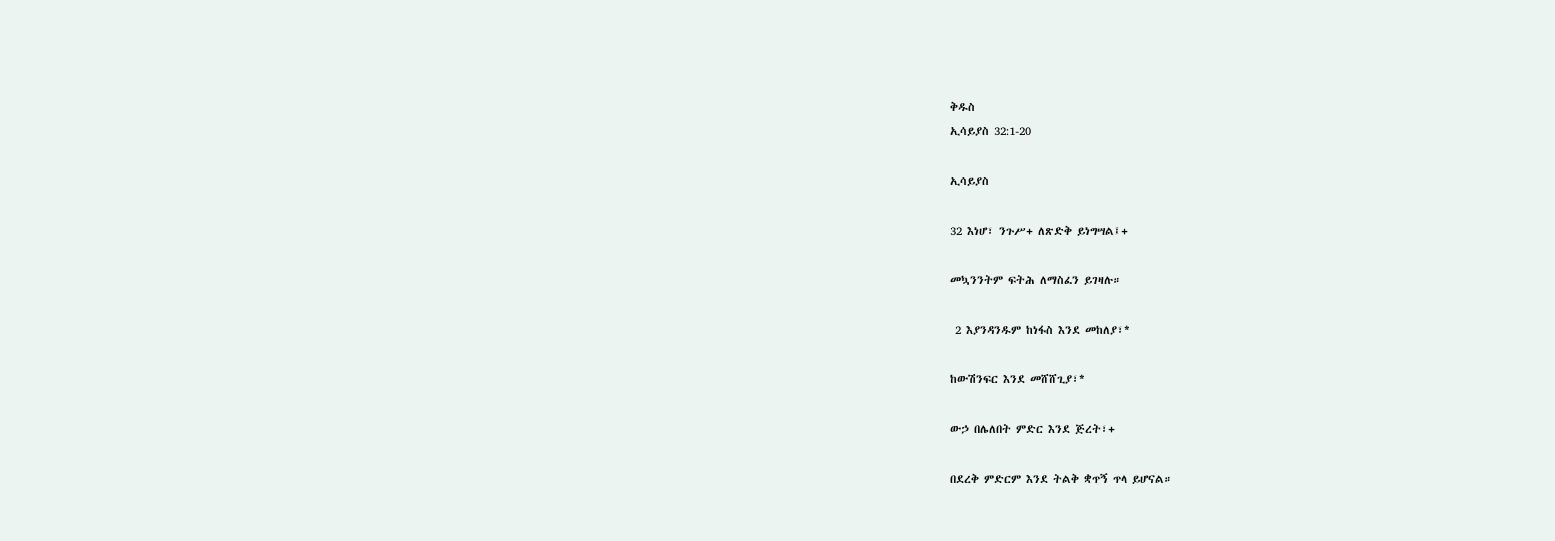ቅዱስ
ኢሳይያስ 32:1-20

ኢሳይያስ

32 እነሆ፣ ንጉሥ+ ለጽድቅ ይነግሣል፤+

መኳንንትም ፍትሕ ለማስፈን ይገዛሉ።

 2 እያንዳንዱም ከነፋስ እንደ መከለያ፣*

ከውሽንፍር እንደ መሸሸጊያ፣*

ውኃ በሌለበት ምድር እንደ ጅረት፣+

በደረቅ ምድርም እንደ ትልቅ ቋጥኝ ጥላ ይሆናል።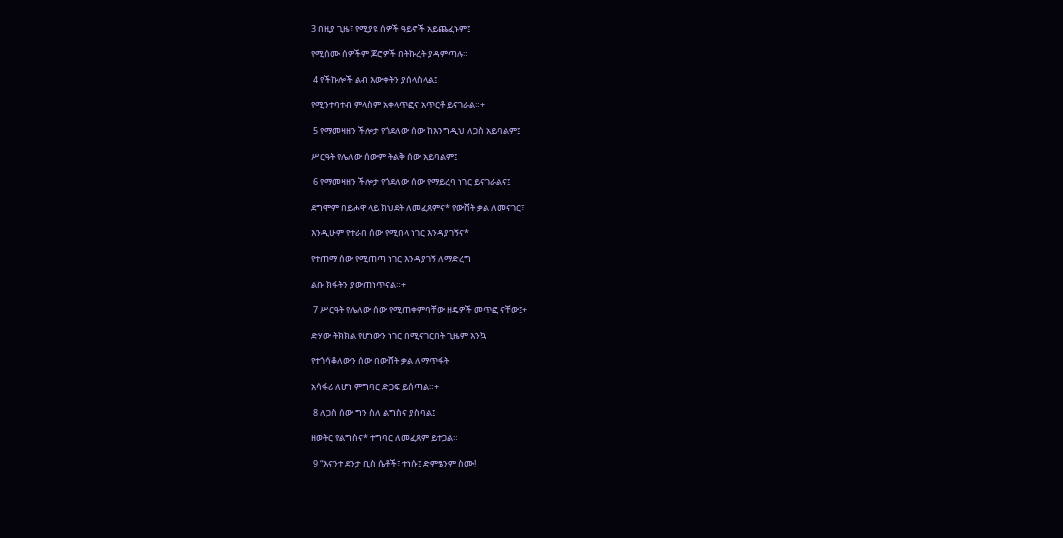3 በዚያ ጊዜ፣ የሚያዩ ሰዎች ዓይኖች አይጨፈኑም፤

የሚሰሙ ሰዎችም ጆሮዎች በትኩረት ያዳምጣሉ።

 4 የችኩሎች ልብ እውቀትን ያሰላስላል፤

የሚንተባተብ ምላስም አቀላጥፎና አጥርቶ ይናገራል።+

 5 የማመዛዘን ችሎታ የጎደለው ሰው ከእንግዲህ ለጋስ አይባልም፤

ሥርዓት የሌለው ሰውም ትልቅ ሰው አይባልም፤

 6 የማመዛዘን ችሎታ የጎደለው ሰው የማይረባ ነገር ይናገራልና፤

ደግሞም በይሖዋ ላይ ክህደት ለመፈጸምና* የውሸት ቃል ለመናገር፣

እንዲሁም የተራበ ሰው የሚበላ ነገር እንዳያገኝና*

የተጠማ ሰው የሚጠጣ ነገር እንዳያገኝ ለማድረግ

ልቡ ክፋትን ያውጠነጥናል።+

 7 ሥርዓት የሌለው ሰው የሚጠቀምባቸው ዘዴዎች መጥፎ ናቸው፤+

ድሃው ትክክል የሆነውን ነገር በሚናገርበት ጊዜም እንኳ

የተጎሳቆለውን ሰው በውሸት ቃል ለማጥፋት

አሳፋሪ ለሆነ ምግባር ድጋፍ ይሰጣል።+

 8 ለጋስ ሰው ግን ስለ ልግስና ያስባል፤

ዘወትር የልግስና* ተግባር ለመፈጸም ይተጋል።

 9 “እናንተ ደንታ ቢስ ሴቶች፣ ተነሱ፤ ድምፄንም ስሙ!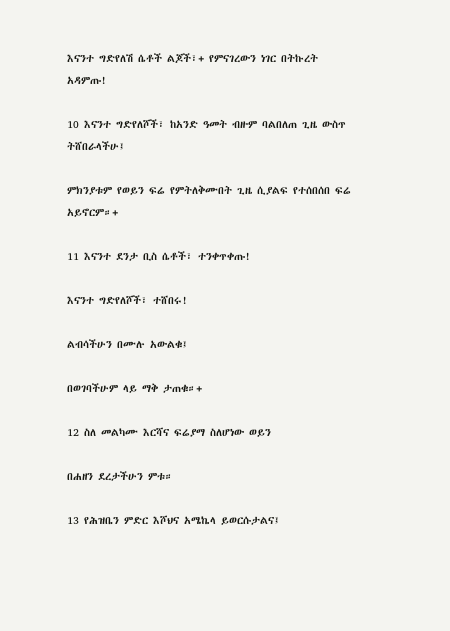እናንተ ግድየለሽ ሴቶች ልጆች፣+ የምናገረውን ነገር በትኩረት አዳምጡ!

10 እናንተ ግድየለሾች፣ ከአንድ ዓመት ብዙም ባልበለጠ ጊዜ ውስጥ ትሸበራላችሁ፤

ምክንያቱም የወይን ፍሬ የምትለቅሙበት ጊዜ ሲያልፍ የተሰበሰበ ፍሬ አይኖርም።+

11 እናንተ ደንታ ቢስ ሴቶች፣ ተንቀጥቀጡ!

እናንተ ግድየለሾች፣ ተሸበሩ!

ልብሳችሁን በሙሉ አውልቁ፤

በወገባችሁም ላይ ማቅ ታጠቁ።+

12 ስለ መልካሙ እርሻና ፍሬያማ ስለሆነው ወይን

በሐዘን ደረታችሁን ምቱ።

13 የሕዝቤን ምድር እሾህና አሜኬላ ይወርሱታልና፤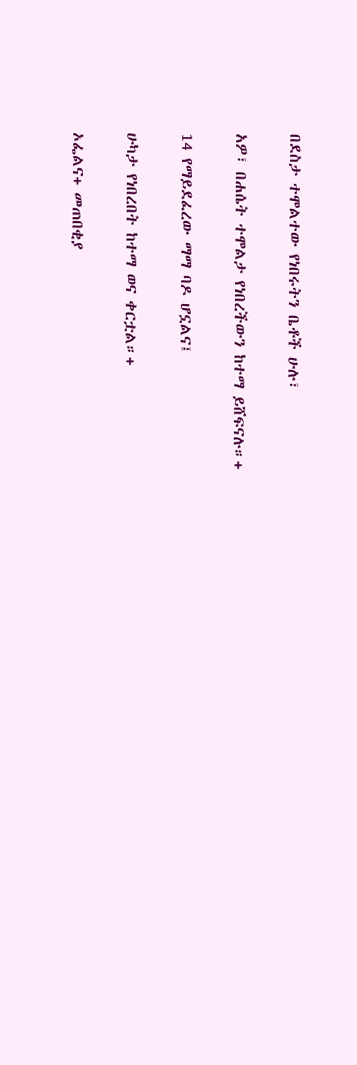በደስታ ተሞልተው የነበሩትን ቤቶች ሁሉ፣

አዎ፣ በሐሴት ተሞልታ የነበረችውን ከተማ ይሸፍናሉ።+

14 የማይደፈረው ማማ ባዶ ሆኗልና፤

ሁካታ የነበረበት ከተማ ወና ቀርቷል።+

ኦፌልና+ መጠበቂያ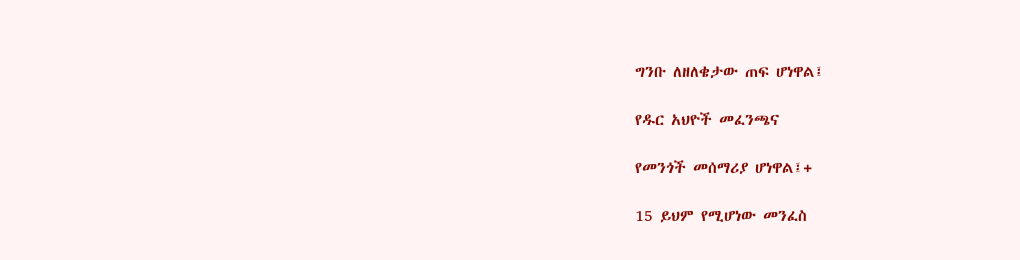ግንቡ ለዘለቄታው ጠፍ ሆነዋል፤

የዱር አህዮች መፈንጫና

የመንጎች መሰማሪያ ሆነዋል፤+

15 ይህም የሚሆነው መንፈስ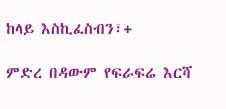ከላይ እስኪፈስብን፣+

ምድረ በዳውም የፍራፍሬ እርሻ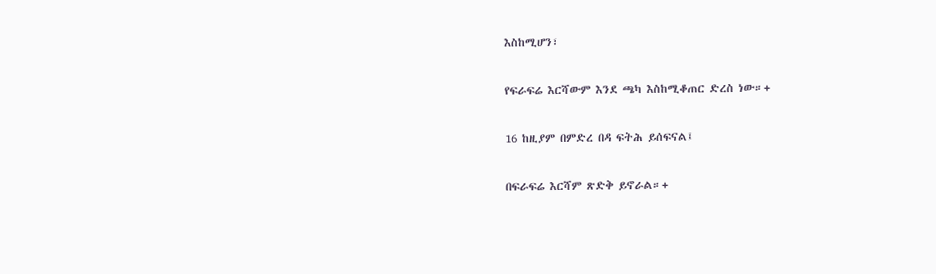እስከሚሆን፣

የፍራፍሬ እርሻውም እንደ ጫካ እስከሚቆጠር ድረስ ነው።+

16 ከዚያም በምድረ በዳ ፍትሕ ይሰፍናል፤

በፍራፍሬ እርሻም ጽድቅ ይኖራል።+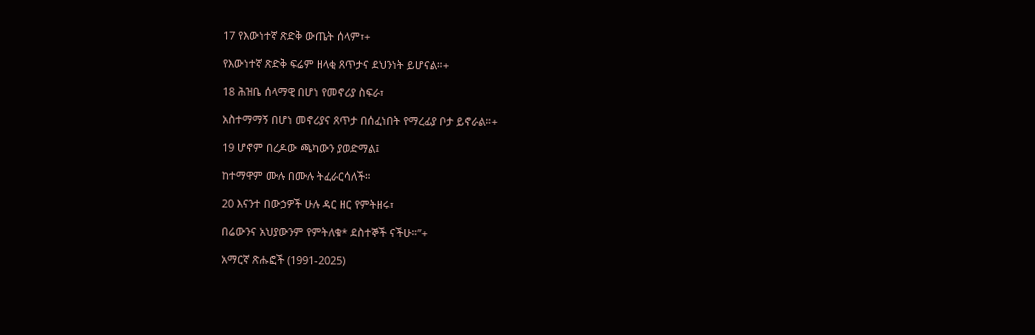17 የእውነተኛ ጽድቅ ውጤት ሰላም፣+

የእውነተኛ ጽድቅ ፍሬም ዘላቂ ጸጥታና ደህንነት ይሆናል።+

18 ሕዝቤ ሰላማዊ በሆነ የመኖሪያ ስፍራ፣

አስተማማኝ በሆነ መኖሪያና ጸጥታ በሰፈነበት የማረፊያ ቦታ ይኖራል።+

19 ሆኖም በረዶው ጫካውን ያወድማል፤

ከተማዋም ሙሉ በሙሉ ትፈራርሳለች።

20 እናንተ በውኃዎች ሁሉ ዳር ዘር የምትዘሩ፣

በሬውንና አህያውንም የምትለቁ* ደስተኞች ናችሁ።”+

አማርኛ ጽሑፎች (1991-2025)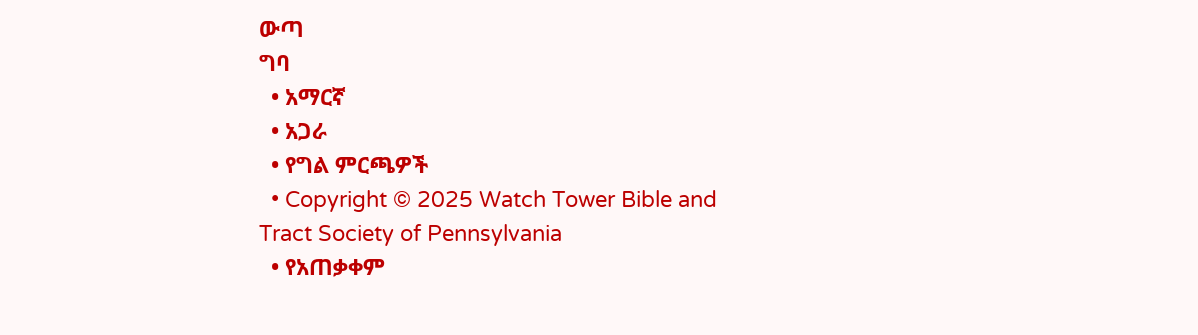ውጣ
ግባ
  • አማርኛ
  • አጋራ
  • የግል ምርጫዎች
  • Copyright © 2025 Watch Tower Bible and Tract Society of Pennsylvania
  • የአጠቃቀም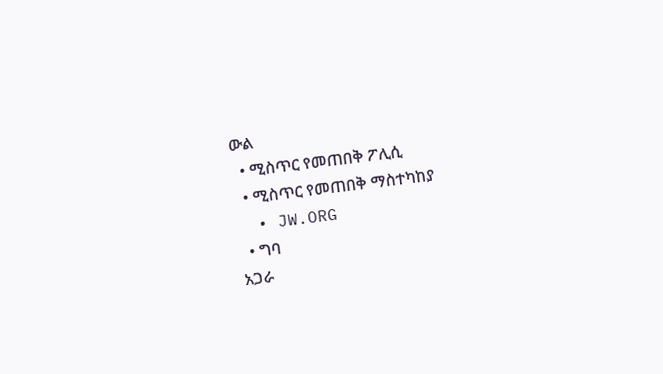ውል
  • ሚስጥር የመጠበቅ ፖሊሲ
  • ሚስጥር የመጠበቅ ማስተካከያ
  • JW.ORG
  • ግባ
አጋራ